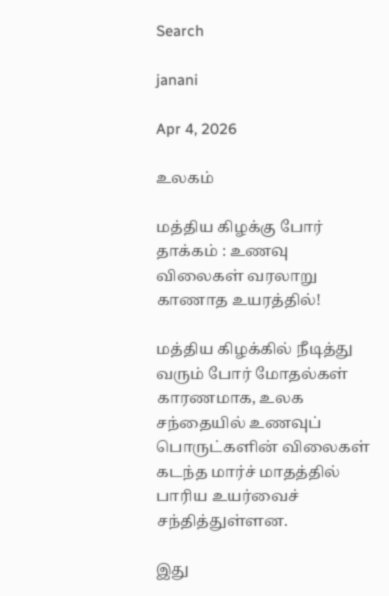Search

janani

Apr 4, 2026

உலகம்

மத்திய கிழக்கு போர் தாக்கம் : உணவு விலைகள் வரலாறு காணாத உயரத்தில்!

மத்திய கிழக்கில் நீடித்து வரும் போர் மோதல்கள் காரணமாக, உலக சந்தையில் உணவுப் பொருட்களின் விலைகள் கடந்த மார்ச் மாதத்தில் பாரிய உயர்வைச் சந்தித்துள்ளன.

இது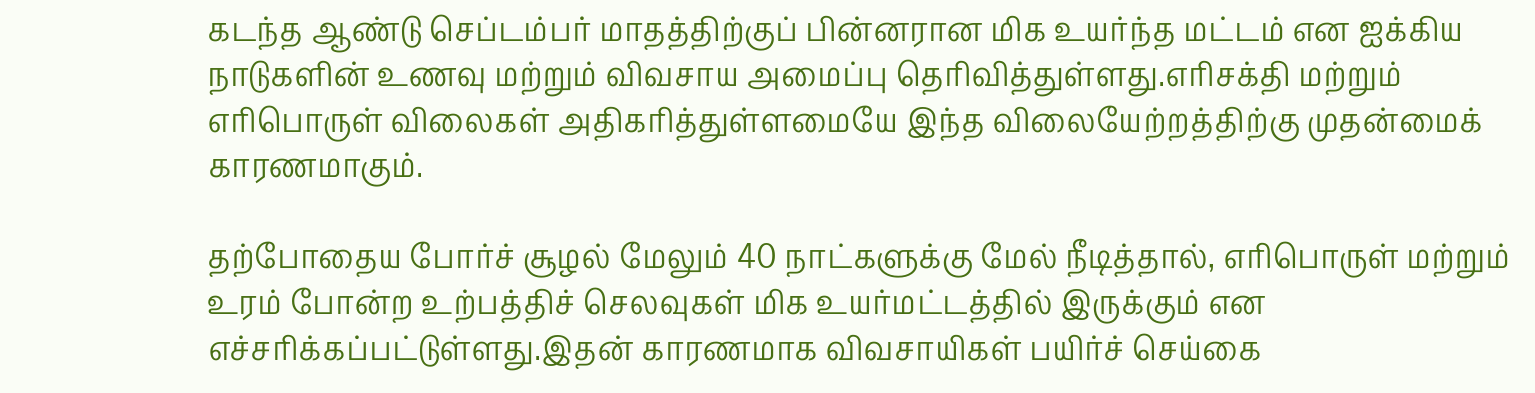கடந்த ஆண்டு செப்டம்பர் மாதத்திற்குப் பின்னரான மிக உயர்ந்த மட்டம் என ஐக்கிய நாடுகளின் உணவு மற்றும் விவசாய அமைப்பு தெரிவித்துள்ளது.எரிசக்தி மற்றும் எரிபொருள் விலைகள் அதிகரித்துள்ளமையே இந்த விலையேற்றத்திற்கு முதன்மைக் காரணமாகும்.

தற்போதைய போர்ச் சூழல் மேலும் 40 நாட்களுக்கு மேல் நீடித்தால், எரிபொருள் மற்றும் உரம் போன்ற உற்பத்திச் செலவுகள் மிக உயர்மட்டத்தில் இருக்கும் என எச்சரிக்கப்பட்டுள்ளது.இதன் காரணமாக விவசாயிகள் பயிர்ச் செய்கை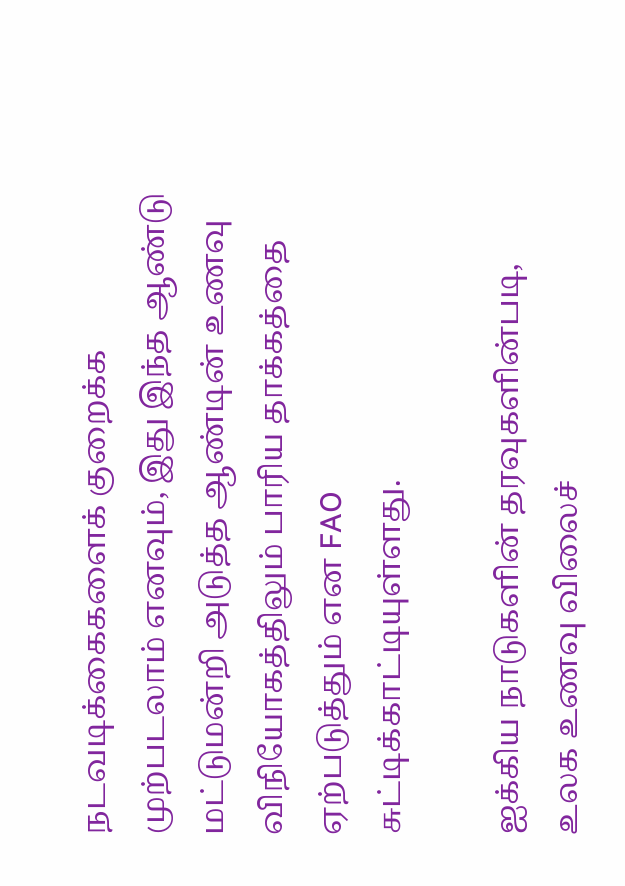நடவடிக்கைகளைக் குறைக்க முற்படலாம் எனவும், இது இந்த ஆண்டு மட்டுமன்றி அடுத்த ஆண்டின் உணவு விநியோகத்திலும் பாரிய தாக்கத்தை ஏற்படுத்தும் என FAO சுட்டிக்காட்டியுள்ளது.

ஐக்கிய நாடுகளின் தரவுகளின்படி, உலக உணவு விலைச்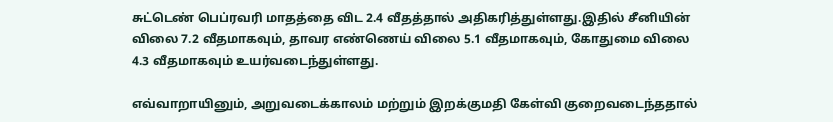சுட்டெண் பெப்ரவரி மாதத்தை விட 2.4 வீதத்தால் அதிகரித்துள்ளது.இதில் சீனியின் விலை 7.2 வீதமாகவும், தாவர எண்ணெய் விலை 5.1 வீதமாகவும், கோதுமை விலை 4.3 வீதமாகவும் உயர்வடைந்துள்ளது.

எவ்வாறாயினும், அறுவடைக்காலம் மற்றும் இறக்குமதி கேள்வி குறைவடைந்ததால்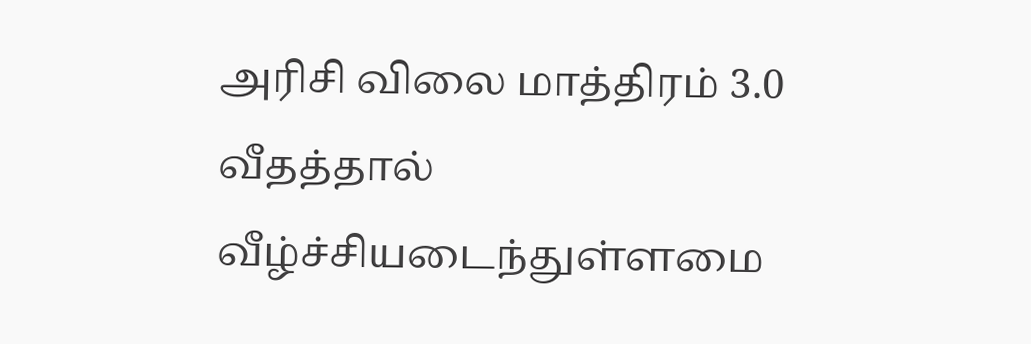அரிசி விலை மாத்திரம் 3.0 வீதத்தால் வீழ்ச்சியடைந்துள்ளமை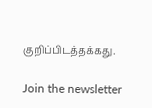குறிப்பிடத்தக்கது.

Join the newsletter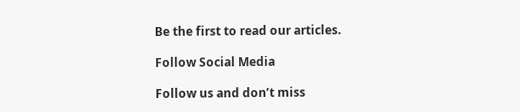Be the first to read our articles.

Follow Social Media

Follow us and don’t miss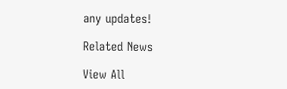any updates!

Related News

View All